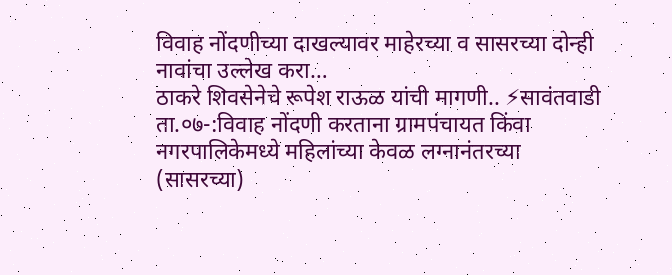विवाह नोंदणीच्या दाखल्यावर माहेरच्या व सासरच्या दोन्ही नावांचा उल्लेख करा…
ठाकरे शिवसेनेचे रूपेश राऊळ यांची मागणी.. ⚡सावंतवाडी ता.०७-:विवाह नोंदणी करताना ग्रामपंचायत किंवा नगरपालिकेमध्ये महिलांच्या केवळ लग्नानंतरच्या (सासरच्या)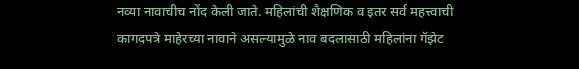नव्या नावाचीच नोंद केली जाते. महिलांची शैक्षणिक व इतर सर्व महत्त्वाची कागदपत्रे माहेरच्या नावाने असल्यामुळे नाव बदलासाठी महिलांना गॅझेट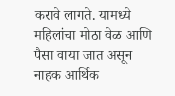करावे लागते. यामध्ये महिलांचा मोठा वेळ आणि पैसा वाया जात असून नाहक आर्थिक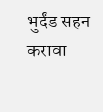भुर्दंड सहन करावा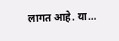लागत आहे. या…